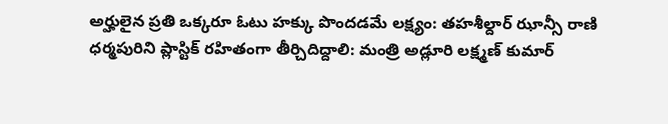అర్హులైన ప్రతి ఒక్కరూ ఓటు హక్కు పొందడమే లక్ష్యం: తహశీల్దార్ ఝాన్సీ రాణి
ధర్మపురిని ప్లాస్టిక్ రహితంగా తీర్చిదిద్దాలి: మంత్రి అడ్లూరి లక్ష్మణ్ కుమార్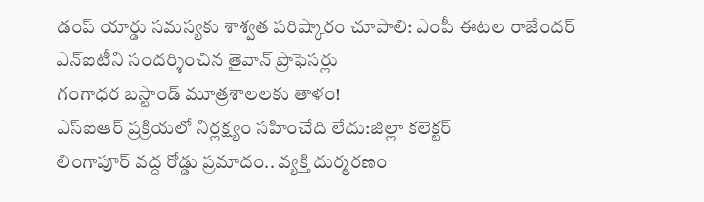డంప్ యార్డు సమస్యకు శాశ్వత పరిష్కారం చూపాలి: ఎంపీ ఈటల రాజేందర్
ఎన్ఐటీని సందర్శించిన తైవాన్ ప్రొఫెసర్లు
గంగాధర బస్టాండ్ మూత్రశాలలకు తాళం!
ఎస్ఐఆర్ ప్రక్రియలో నిర్లక్ష్యం సహించేది లేదు:జిల్లా కలెక్టర్
లింగాపూర్ వద్ద రోడ్డు ప్రమాదం.. వ్యక్తి దుర్మరణం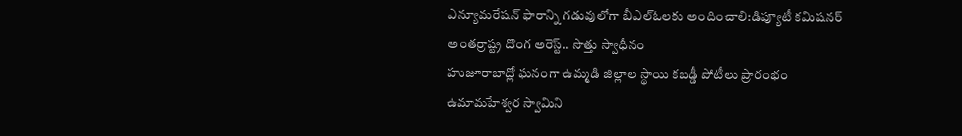ఎన్యూమరేషన్ ఫారాన్ని గడువులోగా బీఎల్ఓలకు అందించాలి:డిప్యూటీ కమిషనర్
అంతర్రాష్ట్ర దొంగ అరెస్ట్.. సొత్తు స్వాధీనం
హుజూరాబాద్లో ఘనంగా ఉమ్మడి జిల్లాల స్థాయి కబడ్డీ పోటీలు ప్రారంభం
ఉమామహేశ్వర స్వామిని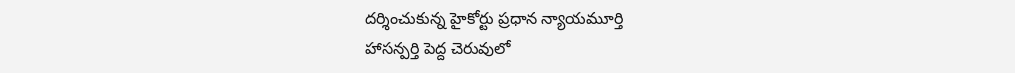దర్శించుకున్న హైకోర్టు ప్రధాన న్యాయమూర్తి
హాసన్పర్తి పెద్ద చెరువులో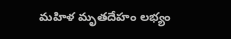మహిళ మృతదేహం లభ్యం